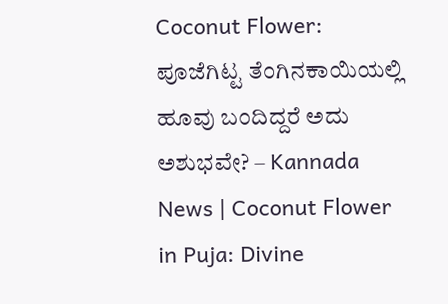Coconut Flower: ಪೂಜೆಗಿಟ್ಟ ತೆಂಗಿನಕಾಯಿಯಲ್ಲಿ ಹೂವು ಬಂದಿದ್ದರೆ ಅದು ಅಶುಭವೇ? – Kannada News | Coconut Flower in Puja: Divine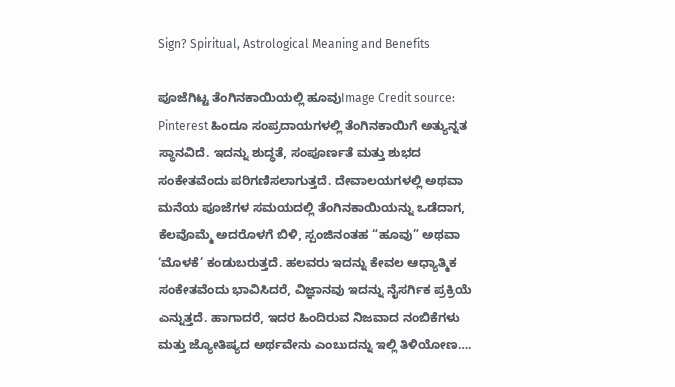Sign? Spiritual, Astrological Meaning and Benefits

ಪೂಜೆಗಿಟ್ಟ ತೆಂಗಿನಕಾಯಿಯಲ್ಲಿ ಹೂವುImage Credit source: Pinterest ಹಿಂದೂ ಸಂಪ್ರದಾಯಗಳಲ್ಲಿ ತೆಂಗಿನಕಾಯಿಗೆ ಅತ್ಯುನ್ನತ ಸ್ಥಾನವಿದೆ. ಇದನ್ನು ಶುದ್ಧತೆ, ಸಂಪೂರ್ಣತೆ ಮತ್ತು ಶುಭದ ಸಂಕೇತವೆಂದು ಪರಿಗಣಿಸಲಾಗುತ್ತದೆ. ದೇವಾಲಯಗಳಲ್ಲಿ ಅಥವಾ ಮನೆಯ ಪೂಜೆಗಳ ಸಮಯದಲ್ಲಿ ತೆಂಗಿನಕಾಯಿಯನ್ನು ಒಡೆದಾಗ, ಕೆಲವೊಮ್ಮೆ ಅದರೊಳಗೆ ಬಿಳಿ, ಸ್ಪಂಜಿನಂತಹ “ಹೂವು” ಅಥವಾ ‘ಮೊಳಕೆ’ ಕಂಡುಬರುತ್ತದೆ. ಹಲವರು ಇದನ್ನು ಕೇವಲ ಆಧ್ಯಾತ್ಮಿಕ ಸಂಕೇತವೆಂದು ಭಾವಿಸಿದರೆ, ವಿಜ್ಞಾನವು ಇದನ್ನು ನೈಸರ್ಗಿಕ ಪ್ರಕ್ರಿಯೆ ಎನ್ನುತ್ತದೆ. ಹಾಗಾದರೆ, ಇದರ ಹಿಂದಿರುವ ನಿಜವಾದ ನಂಬಿಕೆಗಳು ಮತ್ತು ಜ್ಯೋತಿಷ್ಯದ ಅರ್ಥವೇನು ಎಂಬುದನ್ನು ಇಲ್ಲಿ ತಿಳಿಯೋಣ….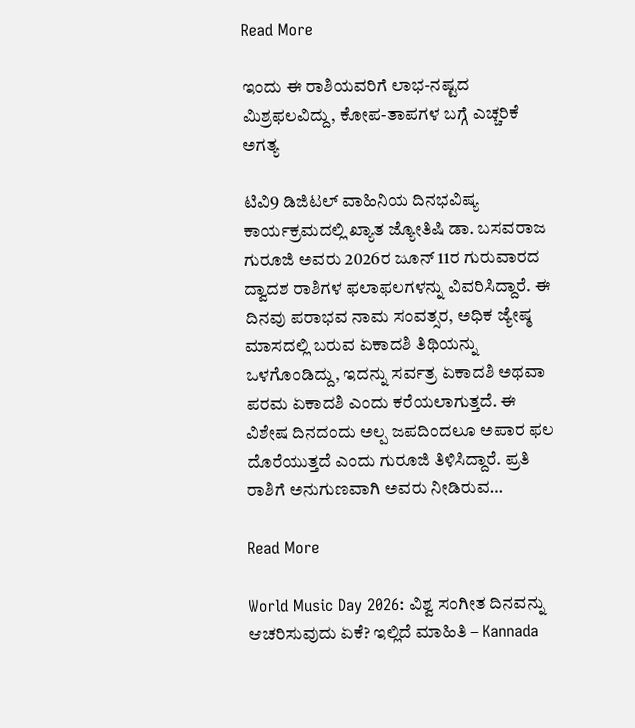Read More

ಇಂದು ಈ ರಾಶಿಯವರಿಗೆ ಲಾಭ-ನಷ್ಟದ ಮಿಶ್ರಫಲವಿದ್ದು, ಕೋಪ-ತಾಪಗಳ ಬಗ್ಗೆ ಎಚ್ಚರಿಕೆ ಅಗತ್ಯ

ಟಿವಿ9 ಡಿಜಿಟಲ್ ವಾಹಿನಿಯ ದಿನಭವಿಷ್ಯ ಕಾರ್ಯಕ್ರಮದಲ್ಲಿ ಖ್ಯಾತ ಜ್ಯೋತಿಷಿ ಡಾ. ಬಸವರಾಜ ಗುರೂಜಿ ಅವರು 2026ರ ಜೂನ್ 11ರ ಗುರುವಾರದ ದ್ವಾದಶ ರಾಶಿಗಳ ಫಲಾಫಲಗಳನ್ನು ವಿವರಿಸಿದ್ದಾರೆ. ಈ ದಿನವು ಪರಾಭವ ನಾಮ ಸಂವತ್ಸರ, ಅಧಿಕ ಜ್ಯೇಷ್ಠ ಮಾಸದಲ್ಲಿ ಬರುವ ಏಕಾದಶಿ ತಿಥಿಯನ್ನು ಒಳಗೊಂಡಿದ್ದು, ಇದನ್ನು ಸರ್ವತ್ರ ಏಕಾದಶಿ ಅಥವಾ ಪರಮ ಏಕಾದಶಿ ಎಂದು ಕರೆಯಲಾಗುತ್ತದೆ. ಈ ವಿಶೇಷ ದಿನದಂದು ಅಲ್ಪ ಜಪದಿಂದಲೂ ಅಪಾರ ಫಲ ದೊರೆಯುತ್ತದೆ ಎಂದು ಗುರೂಜಿ ತಿಳಿಸಿದ್ದಾರೆ. ಪ್ರತಿ ರಾಶಿಗೆ ಅನುಗುಣವಾಗಿ ಅವರು ನೀಡಿರುವ…

Read More

World Music Day 2026: ವಿಶ್ವ ಸಂಗೀತ ದಿನವನ್ನು ಆಚರಿಸುವುದು ಏಕೆ? ಇಲ್ಲಿದೆ ಮಾಹಿತಿ – Kannada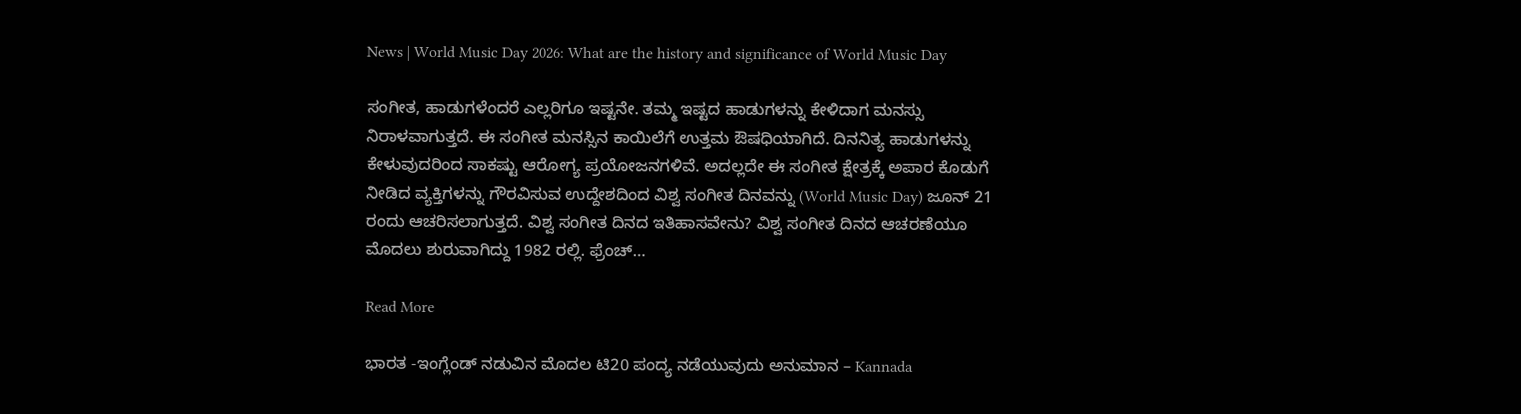News | World Music Day 2026: What are the history and significance of World Music Day

ಸಂಗೀತ, ಹಾಡುಗಳೆಂದರೆ ಎಲ್ಲರಿಗೂ ಇಷ್ಟನೇ. ತಮ್ಮ ಇಷ್ಟದ ಹಾಡುಗಳನ್ನು ಕೇಳಿದಾಗ ಮನಸ್ಸು ನಿರಾಳವಾಗುತ್ತದೆ. ಈ ಸಂಗೀತ ಮನಸ್ಸಿನ ಕಾಯಿಲೆಗೆ ಉತ್ತಮ ಔಷಧಿಯಾಗಿದೆ. ದಿನನಿತ್ಯ ಹಾಡುಗಳನ್ನು ಕೇಳುವುದರಿಂದ ಸಾಕಷ್ಟು ಆರೋಗ್ಯ ಪ್ರಯೋಜನಗಳಿವೆ. ಅದಲ್ಲದೇ ಈ ಸಂಗೀತ ಕ್ಷೇತ್ರಕ್ಕೆ ಅಪಾರ ಕೊಡುಗೆ ನೀಡಿದ ವ್ಯಕ್ತಿಗಳನ್ನು ಗೌರವಿಸುವ ಉದ್ದೇಶದಿಂದ ವಿಶ್ವ ಸಂಗೀತ ದಿನವನ್ನು (World Music Day) ಜೂನ್ 21 ರಂದು ಆಚರಿಸಲಾಗುತ್ತದೆ. ವಿಶ್ವ ಸಂಗೀತ ದಿನದ ಇತಿಹಾಸವೇನು? ವಿಶ್ವ ಸಂಗೀತ ದಿನದ ಆಚರಣೆಯೂ ಮೊದಲು ಶುರುವಾಗಿದ್ದು 1982 ರಲ್ಲಿ. ಫ್ರೆಂಚ್…

Read More

ಭಾರತ -ಇಂಗ್ಲೆಂಡ್‌ ನಡುವಿನ ಮೊದಲ ಟಿ20 ಪಂದ್ಯ ನಡೆಯುವುದು ಅನುಮಾನ – Kannada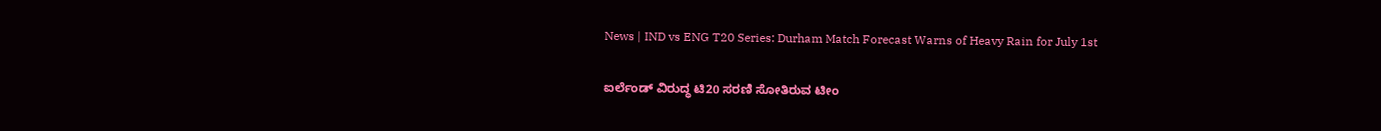News | IND vs ENG T20 Series: Durham Match Forecast Warns of Heavy Rain for July 1st

ಐರ್ಲೆಂಡ್ ವಿರುದ್ಧ ಟಿ20 ಸರಣಿ ಸೋತಿರುವ ಟೀಂ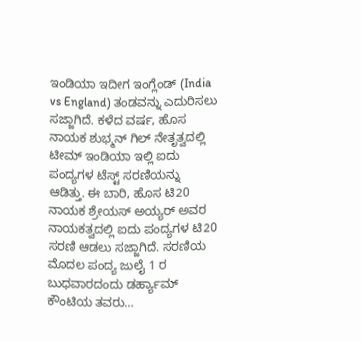ಇಂಡಿಯಾ ಇದೀಗ ಇಂಗ್ಲೆಂಡ್‌ (India vs England) ತಂಡವನ್ನು ಎದುರಿಸಲು ಸಜ್ಜಾಗಿದೆ. ಕಳೆದ ವರ್ಷ, ಹೊಸ ನಾಯಕ ಶುಭ್ಮನ್ ಗಿಲ್ ನೇತೃತ್ವದಲ್ಲಿ ಟೀಮ್ ಇಂಡಿಯಾ ಇಲ್ಲಿ ಐದು ಪಂದ್ಯಗಳ ಟೆಸ್ಟ್ ಸರಣಿಯನ್ನು ಆಡಿತ್ತು. ಈ ಬಾರಿ, ಹೊಸ ಟಿ20 ನಾಯಕ ಶ್ರೇಯಸ್ ಅಯ್ಯರ್ ಅವರ ನಾಯಕತ್ವದಲ್ಲಿ ಐದು ಪಂದ್ಯಗಳ ಟಿ20 ಸರಣಿ ಆಡಲು ಸಜ್ಜಾಗಿದೆ. ಸರಣಿಯ ಮೊದಲ ಪಂದ್ಯ ಜುಲೈ 1 ರ ಬುಧವಾರದಂದು ಡರ್ಹ್ಯಾಮ್ ಕೌಂಟಿಯ ತವರು…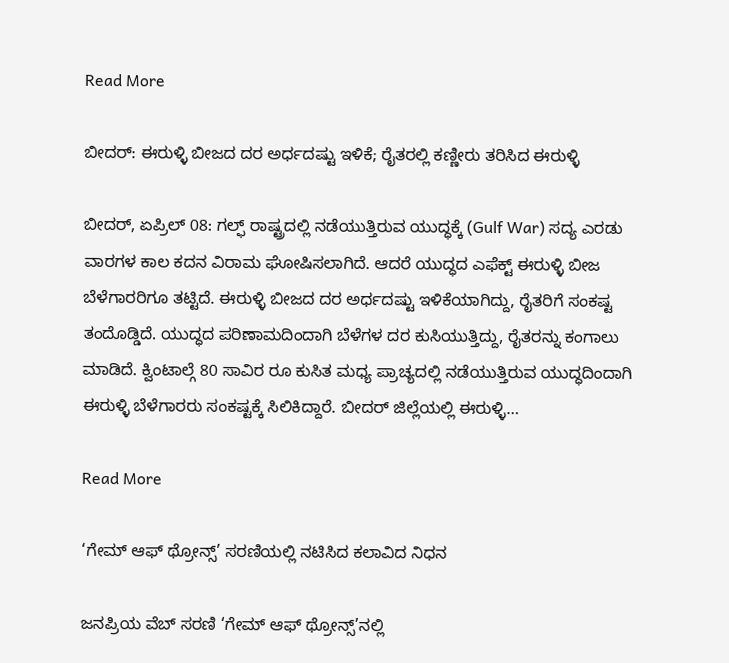Read More

ಬೀದರ್: ಈರುಳ್ಳಿ ಬೀಜದ ದರ ಅರ್ಧದಷ್ಟು ಇಳಿಕೆ; ರೈತರಲ್ಲಿ ಕಣ್ಣೀರು ತರಿಸಿದ ಈರುಳ್ಳಿ

ಬೀದರ್, ಏಪ್ರಿಲ್ 08: ಗಲ್ಫ್ ರಾಷ್ಟ್ರದಲ್ಲಿ ನಡೆಯುತ್ತಿರುವ ಯುದ್ಧಕ್ಕೆ (Gulf War) ಸದ್ಯ ಎರಡು ವಾರಗಳ ಕಾಲ ಕದನ ವಿರಾಮ ಘೋಷಿಸಲಾಗಿದೆ. ಆದರೆ ಯುದ್ಧದ ಎಫೆಕ್ಟ್ ಈರುಳ್ಳಿ ಬೀಜ ಬೆಳೆಗಾರರಿಗೂ ತಟ್ಟಿದೆ. ಈರುಳ್ಳಿ ಬೀಜದ ದರ ಅರ್ಧದಷ್ಟು ಇಳಿಕೆಯಾಗಿದ್ದು, ರೈತರಿಗೆ ಸಂಕಷ್ಟ ತಂದೊಡ್ಡಿದೆ. ಯುದ್ಧದ ಪರಿಣಾಮದಿಂದಾಗಿ ಬೆಳೆಗಳ ದರ ಕುಸಿಯುತ್ತಿದ್ದು, ರೈತರನ್ನು ಕಂಗಾಲು ಮಾಡಿದೆ. ಕ್ವಿಂಟಾಲ್ಗೆ 80 ಸಾವಿರ ರೂ ಕುಸಿತ ಮಧ್ಯ ಪ್ರಾಚ್ಯದಲ್ಲಿ ನಡೆಯುತ್ತಿರುವ ಯುದ್ಧದಿಂದಾಗಿ ಈರುಳ್ಳಿ ಬೆಳೆಗಾರರು ಸಂಕಷ್ಟಕ್ಕೆ ಸಿಲಿಕಿದ್ದಾರೆ. ಬೀದರ್ ಜಿಲ್ಲೆಯಲ್ಲಿ ಈರುಳ್ಳಿ…

Read More

‘ಗೇಮ್ ಆಫ್ ಥ್ರೋನ್ಸ್’ ಸರಣಿಯಲ್ಲಿ ನಟಿಸಿದ ಕಲಾವಿದ ನಿಧನ

ಜನಪ್ರಿಯ ವೆಬ್ ಸರಣಿ ‘ಗೇಮ್ ಆಫ್ ಥ್ರೋನ್ಸ್’ನಲ್ಲಿ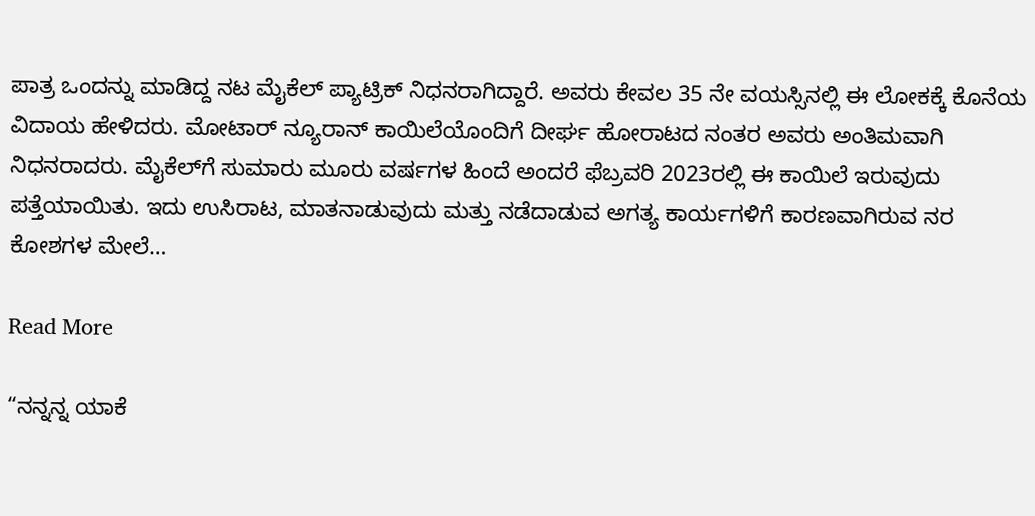ಪಾತ್ರ ಒಂದನ್ನು ಮಾಡಿದ್ದ ನಟ ಮೈಕೆಲ್ ಪ್ಯಾಟ್ರಿಕ್ ನಿಧನರಾಗಿದ್ದಾರೆ. ಅವರು ಕೇವಲ 35 ನೇ ವಯಸ್ಸಿನಲ್ಲಿ ಈ ಲೋಕಕ್ಕೆ ಕೊನೆಯ ವಿದಾಯ ಹೇಳಿದರು. ಮೋಟಾರ್ ನ್ಯೂರಾನ್ ಕಾಯಿಲೆಯೊಂದಿಗೆ ದೀರ್ಘ ಹೋರಾಟದ ನಂತರ ಅವರು ಅಂತಿಮವಾಗಿ ನಿಧನರಾದರು. ಮೈಕೆಲ್‌ಗೆ ಸುಮಾರು ಮೂರು ವರ್ಷಗಳ ಹಿಂದೆ ಅಂದರೆ ಫೆಬ್ರವರಿ 2023ರಲ್ಲಿ ಈ ಕಾಯಿಲೆ ಇರುವುದು ಪತ್ತೆಯಾಯಿತು. ಇದು ಉಸಿರಾಟ, ಮಾತನಾಡುವುದು ಮತ್ತು ನಡೆದಾಡುವ ಅಗತ್ಯ ಕಾರ್ಯಗಳಿಗೆ ಕಾರಣವಾಗಿರುವ ನರ ಕೋಶಗಳ ಮೇಲೆ…

Read More

“ನನ್ನನ್ನ ಯಾಕೆ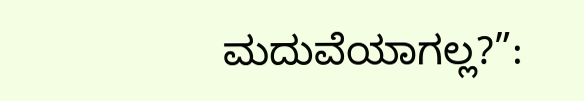ಮದುವೆಯಾಗಲ್ಲ?”: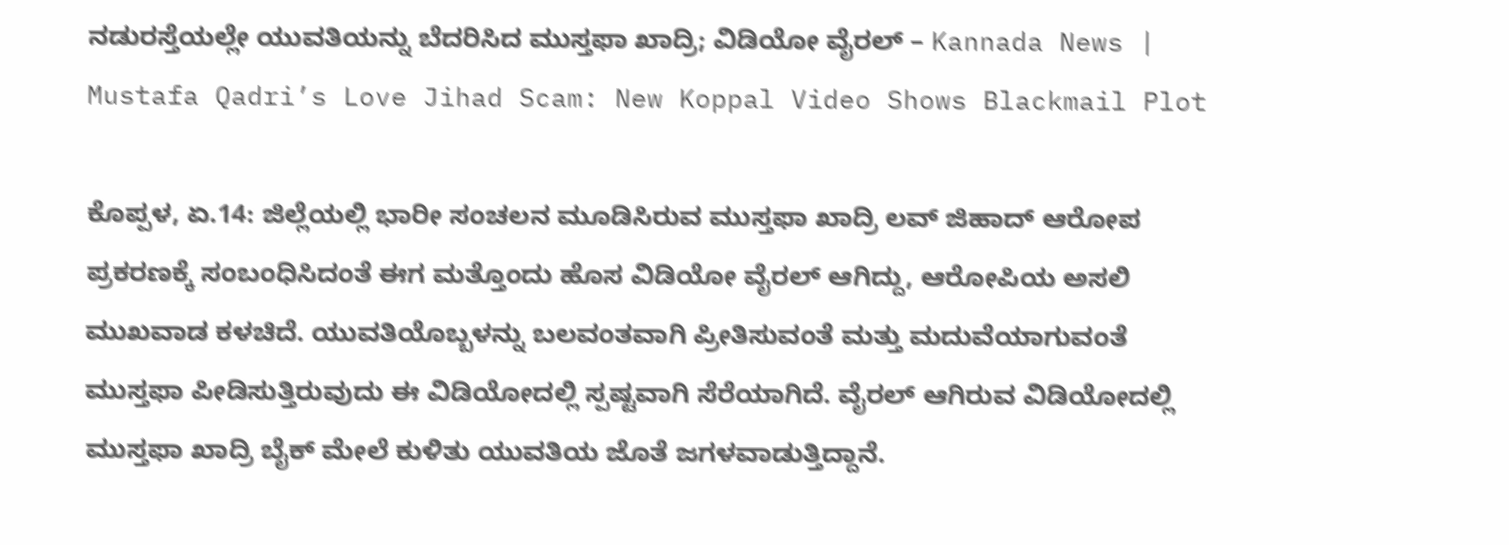ನಡುರಸ್ತೆಯಲ್ಲೇ ಯುವತಿಯನ್ನು ಬೆದರಿಸಿದ ಮುಸ್ತಫಾ ಖಾದ್ರಿ; ವಿಡಿಯೋ ವೈರಲ್ – Kannada News | Mustafa Qadri’s Love Jihad Scam: New Koppal Video Shows Blackmail Plot

ಕೊಪ್ಪಳ, ಏ.14: ಜಿಲ್ಲೆಯಲ್ಲಿ ಭಾರೀ ಸಂಚಲನ ಮೂಡಿಸಿರುವ ಮುಸ್ತಫಾ ಖಾದ್ರಿ ಲವ್ ಜಿಹಾದ್ ಆರೋಪ ಪ್ರಕರಣಕ್ಕೆ ಸಂಬಂಧಿಸಿದಂತೆ ಈಗ ಮತ್ತೊಂದು ಹೊಸ ವಿಡಿಯೋ ವೈರಲ್ ಆಗಿದ್ದು, ಆರೋಪಿಯ ಅಸಲಿ ಮುಖವಾಡ ಕಳಚಿದೆ. ಯುವತಿಯೊಬ್ಬಳನ್ನು ಬಲವಂತವಾಗಿ ಪ್ರೀತಿಸುವಂತೆ ಮತ್ತು ಮದುವೆಯಾಗುವಂತೆ ಮುಸ್ತಫಾ ಪೀಡಿಸುತ್ತಿರುವುದು ಈ ವಿಡಿಯೋದಲ್ಲಿ ಸ್ಪಷ್ಟವಾಗಿ ಸೆರೆಯಾಗಿದೆ. ವೈರಲ್ ಆಗಿರುವ ವಿಡಿಯೋದಲ್ಲಿ ಮುಸ್ತಫಾ ಖಾದ್ರಿ ಬೈಕ್ ಮೇಲೆ ಕುಳಿತು ಯುವತಿಯ ಜೊತೆ ಜಗಳವಾಡುತ್ತಿದ್ದಾನೆ.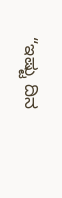“ಇಷ್ಟು ದಿನ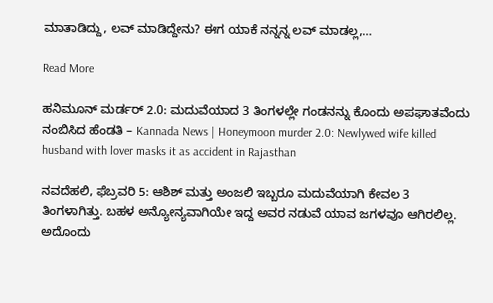ಮಾತಾಡಿದ್ದು, ಲವ್ ಮಾಡಿದ್ದೇನು? ಈಗ ಯಾಕೆ ನನ್ನನ್ನ ಲವ್ ಮಾಡಲ್ಲ,…

Read More

ಹನಿಮೂನ್ ಮರ್ಡರ್ 2.0: ಮದುವೆಯಾದ 3 ತಿಂಗಳಲ್ಲೇ ಗಂಡನನ್ನು ಕೊಂದು ಅಪಘಾತವೆಂದು ನಂಬಿಸಿದ ಹೆಂಡತಿ – Kannada News | Honeymoon murder 2.0: Newlywed wife killed husband with lover masks it as accident in Rajasthan

ನವದೆಹಲಿ, ಫೆಬ್ರವರಿ 5: ಆಶಿಶ್ ಮತ್ತು ಅಂಜಲಿ ಇಬ್ಬರೂ ಮದುವೆಯಾಗಿ ಕೇವಲ 3 ತಿಂಗಳಾಗಿತ್ತು. ಬಹಳ ಅನ್ಯೋನ್ಯವಾಗಿಯೇ ಇದ್ದ ಅವರ ನಡುವೆ ಯಾವ ಜಗಳವೂ ಆಗಿರಲಿಲ್ಲ. ಅದೊಂದು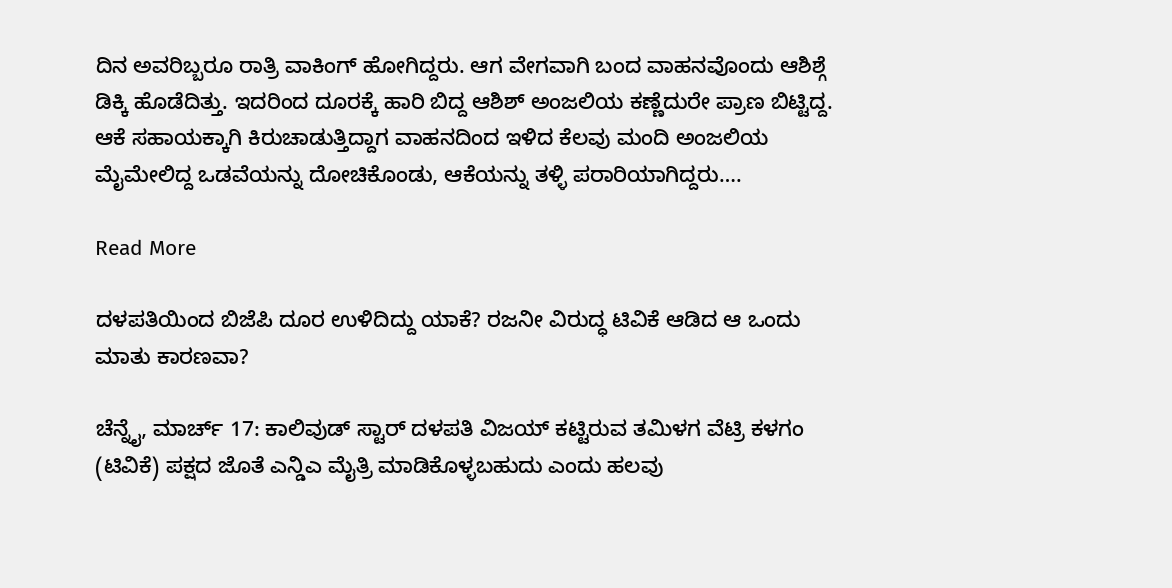ದಿನ ಅವರಿಬ್ಬರೂ ರಾತ್ರಿ ವಾಕಿಂಗ್ ಹೋಗಿದ್ದರು. ಆಗ ವೇಗವಾಗಿ ಬಂದ ವಾಹನವೊಂದು ಆಶಿಶ್ಗೆ ಡಿಕ್ಕಿ ಹೊಡೆದಿತ್ತು. ಇದರಿಂದ ದೂರಕ್ಕೆ ಹಾರಿ ಬಿದ್ದ ಆಶಿಶ್ ಅಂಜಲಿಯ ಕಣ್ಣೆದುರೇ ಪ್ರಾಣ ಬಿಟ್ಟಿದ್ದ. ಆಕೆ ಸಹಾಯಕ್ಕಾಗಿ ಕಿರುಚಾಡುತ್ತಿದ್ದಾಗ ವಾಹನದಿಂದ ಇಳಿದ ಕೆಲವು ಮಂದಿ ಅಂಜಲಿಯ ಮೈಮೇಲಿದ್ದ ಒಡವೆಯನ್ನು ದೋಚಿಕೊಂಡು, ಆಕೆಯನ್ನು ತಳ್ಳಿ ಪರಾರಿಯಾಗಿದ್ದರು….

Read More

ದಳಪತಿಯಿಂದ ಬಿಜೆಪಿ ದೂರ ಉಳಿದಿದ್ದು ಯಾಕೆ? ರಜನೀ ವಿರುದ್ಧ ಟಿವಿಕೆ ಆಡಿದ ಆ ಒಂದು ಮಾತು ಕಾರಣವಾ?

ಚೆನ್ನೈ, ಮಾರ್ಚ್ 17: ಕಾಲಿವುಡ್ ಸ್ಟಾರ್ ದಳಪತಿ ವಿಜಯ್ ಕಟ್ಟಿರುವ ತಮಿಳಗ ವೆಟ್ರಿ ಕಳಗಂ (ಟಿವಿಕೆ) ಪಕ್ಷದ ಜೊತೆ ಎನ್ಡಿಎ ಮೈತ್ರಿ ಮಾಡಿಕೊಳ್ಳಬಹುದು ಎಂದು ಹಲವು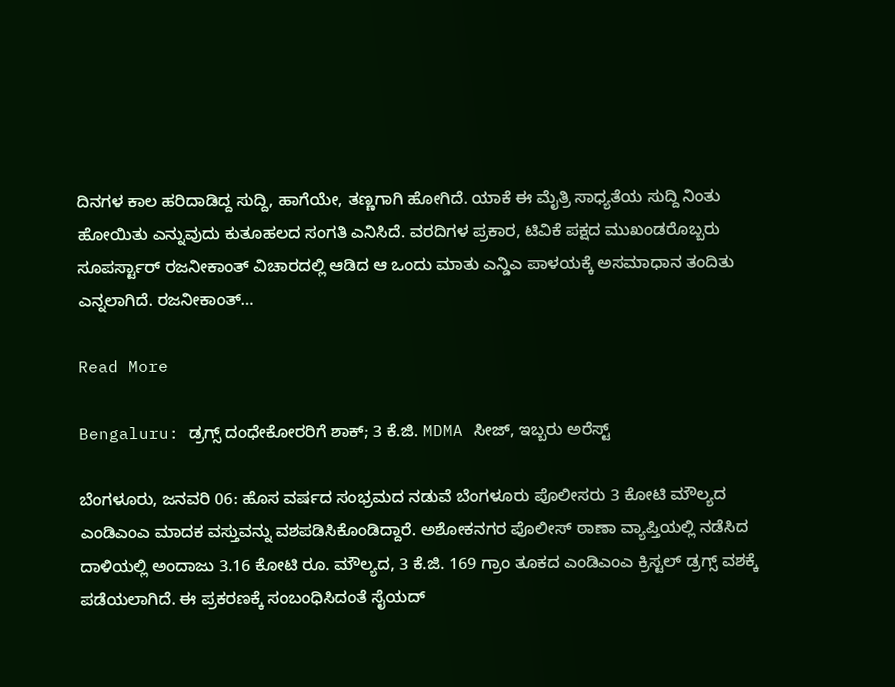ದಿನಗಳ ಕಾಲ ಹರಿದಾಡಿದ್ದ ಸುದ್ದಿ, ಹಾಗೆಯೇ, ತಣ್ಣಗಾಗಿ ಹೋಗಿದೆ. ಯಾಕೆ ಈ ಮೈತ್ರಿ ಸಾಧ್ಯತೆಯ ಸುದ್ದಿ ನಿಂತು ಹೋಯಿತು ಎನ್ನುವುದು ಕುತೂಹಲದ ಸಂಗತಿ ಎನಿಸಿದೆ. ವರದಿಗಳ ಪ್ರಕಾರ, ಟಿವಿಕೆ ಪಕ್ಷದ ಮುಖಂಡರೊಬ್ಬರು ಸೂಪರ್ಸ್ಟಾರ್ ರಜನೀಕಾಂತ್ ವಿಚಾರದಲ್ಲಿ ಆಡಿದ ಆ ಒಂದು ಮಾತು ಎನ್ಡಿಎ ಪಾಳಯಕ್ಕೆ ಅಸಮಾಧಾನ ತಂದಿತು ಎನ್ನಲಾಗಿದೆ. ರಜನೀಕಾಂತ್…

Read More

Bengaluru: ಡ್ರಗ್ಸ್ ದಂಧೇಕೋರರಿಗೆ ಶಾಕ್; 3 ಕೆ.ಜಿ. MDMA ಸೀಜ್, ಇಬ್ಬರು ಅರೆಸ್ಟ್

ಬೆಂಗಳೂರು, ಜನವರಿ 06: ಹೊಸ ವರ್ಷದ ಸಂಭ್ರಮದ ನಡುವೆ ಬೆಂಗಳೂರು ಪೊಲೀಸರು 3 ಕೋಟಿ ಮೌಲ್ಯದ ಎಂಡಿಎಂಎ ಮಾದಕ ವಸ್ತುವನ್ನು ವಶಪಡಿಸಿಕೊಂಡಿದ್ದಾರೆ. ಅಶೋಕನಗರ ಪೊಲೀಸ್ ಠಾಣಾ ವ್ಯಾಪ್ತಿಯಲ್ಲಿ ನಡೆಸಿದ ದಾಳಿಯಲ್ಲಿ ಅಂದಾಜು 3.16 ಕೋಟಿ ರೂ. ಮೌಲ್ಯದ, 3 ಕೆ.ಜಿ. 169 ಗ್ರಾಂ ತೂಕದ ಎಂಡಿಎಂಎ ಕ್ರಿಸ್ಟಲ್ ಡ್ರಗ್ಸ್ ವಶಕ್ಕೆ ಪಡೆಯಲಾಗಿದೆ. ಈ ಪ್ರಕರಣಕ್ಕೆ ಸಂಬಂಧಿಸಿದಂತೆ ಸೈಯದ್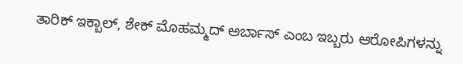ತಾರಿಕ್ ಇಕ್ಬಾಲ್, ಶೇಕ್ ಮೊಹಮ್ಮದ್ ಅರ್ಬಾಸ್ ಎಂಬ ಇಬ್ಬರು ಆರೋಪಿಗಳನ್ನು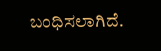ಬಂಧಿಸಲಾಗಿದೆ.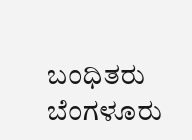ಬಂಧಿತರು ಬೆಂಗಳೂರು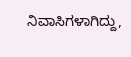ನಿವಾಸಿಗಳಾಗಿದ್ದು,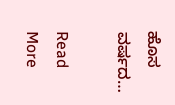ಹೊಸ ವರ್ಷದ…

Read More